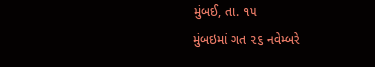મુંબઈ, તા. ૧૫
મુંબઇમાં ગત ૨૬ નવેમ્બરે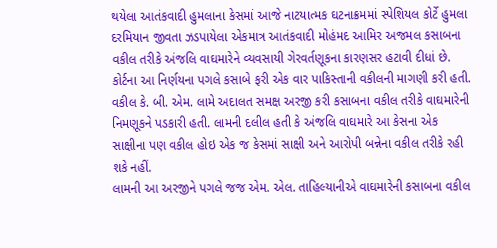થયેલા આતંકવાદી હુમલાના કેસમાં આજે નાટયાત્મક ઘટનાક્રમમાં સ્પેશિયલ કોર્ટે હુમલા દરમિયાન જીવતા ઝડપાયેલા એકમાત્ર આતંકવાદી મોહંમદ આમિર અજમલ કસાબના વકીલ તરીકે અંજલિ વાઘમારેને વ્યવસાયી ગેરવર્તણૂકના કારણસર હટાવી દીધાં છે. કોર્ટના આ નિર્ણયના પગલે કસાબે ફરી એક વાર પાકિસ્તાની વકીલની માગણી કરી હતી.
વકીલ કે. બી. એમ. લામે અદાલત સમક્ષ અરજી કરી કસાબના વકીલ તરીકે વાઘમારેની નિમણૂકને પડકારી હતી. લામની દલીલ હતી કે અંજલિ વાઘમારે આ કેસના એક સાક્ષીના પણ વકીલ હોઇ એક જ કેસમાં સાક્ષી અને આરોપી બન્નેના વકીલ તરીકે રહી શકે નહીં.
લામની આ અરજીને પગલે જજ એમ. એલ. તાહિલ્યાનીએ વાઘમારેની કસાબના વકીલ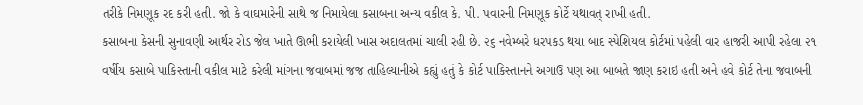તરીકે નિમણૂક રદ કરી હતી. જો કે વાઘમારેની સાથે જ નિમાયેલા કસાબના અન્ય વકીલ કે. પી. પવારની નિમણૂક કોર્ટે યથાવત્ રાખી હતી.
કસાબના કેસની સુનાવણી આર્થર રોડ જેલ ખાતે ઊભી કરાયેલી ખાસ અદાલતમાં ચાલી રહી છે. ૨૬ નવેમ્બરે ધરપકડ થયા બાદ સ્પેશિયલ કોર્ટમાં પહેલી વાર હાજરી આપી રહેલા ૨૧ વર્ષીય કસાબે પાકિસ્તાની વકીલ માટે કરેલી માંગના જવાબમાં જજ તાહિલ્યાનીએ કહ્યું હતું કે કોર્ટ પાકિસ્તાનને અગાઉ પણ આ બાબતે જાણ કરાઇ હતી અને હવે કોર્ટ તેના જવાબની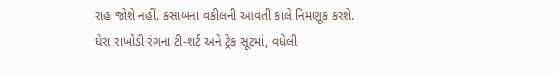રાહ જોશે નહીં. કસાબના વકીલની આવતી કાલે નિમણૂક કરશે.
ઘેરા રાખોડી રંગના ટી-શર્ટ અને ટ્રેક સૂટમાં, વધેલી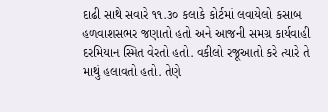દાઢી સાથે સવારે ૧૧.૩૦ કલાકે કોર્ટમાં લવાયેલો કસાબ હળવાશસભર જણાતો હતો અને આજની સમગ્ર કાર્યવાહી દરમિયાન સ્મિત વેરતો હતો. વકીલો રજૂઆતો કરે ત્યારે તે માથું હલાવતો હતો. તેણે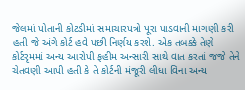જેલમાં પોતાની કોટડીમાં સમાચારપત્રો પૂરા પાડવાની માગણી કરી હતી જે અંગે કોર્ટ હવે પછી નિર્ણય કરશે. એક તબક્કે તેણે કોર્ટરૃમમાં અન્ય આરોપી ફહીમ અન્સારી સાથે વાત કરતાં જજે તેને ચેતવણી આપી હતી કે તે કોર્ટની મંજૂરી લીધા વિના અન્ય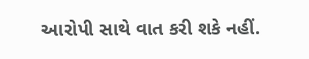આરોપી સાથે વાત કરી શકે નહીં.